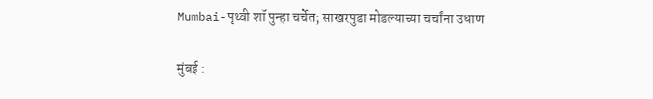Mumbai-पृथ्वी शॉ पुन्हा चर्चेत; साखरपुडा मोडल्याच्या चर्चांना उधाण

मुंबई :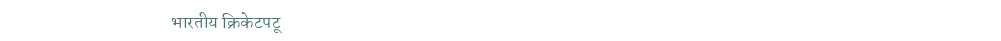भारतीय क्रिकेटपटू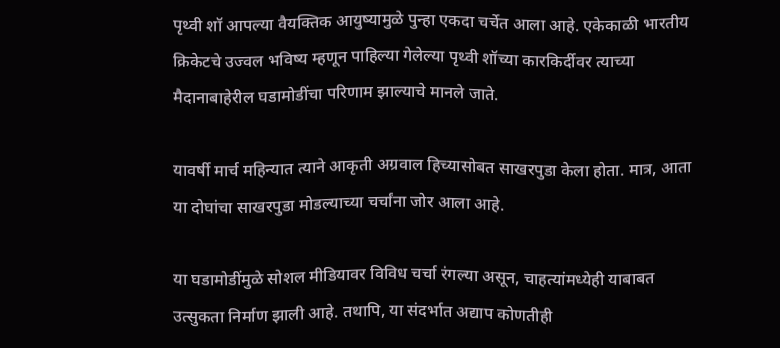पृथ्वी शॉ आपल्या वैयक्तिक आयुष्यामुळे पुन्हा एकदा चर्चेत आला आहे. एकेकाळी भारतीय क्रिकेटचे उज्वल भविष्य म्हणून पाहिल्या गेलेल्या पृथ्वी शॉच्या कारकिर्दीवर त्याच्या मैदानाबाहेरील घडामोडींचा परिणाम झाल्याचे मानले जाते.

यावर्षी मार्च महिन्यात त्याने आकृती अग्रवाल हिच्यासोबत साखरपुडा केला होता. मात्र, आता या दोघांचा साखरपुडा मोडल्याच्या चर्चांना जोर आला आहे.

या घडामोडींमुळे सोशल मीडियावर विविध चर्चा रंगल्या असून, चाहत्यांमध्येही याबाबत उत्सुकता निर्माण झाली आहे. तथापि, या संदर्भात अद्याप कोणतीही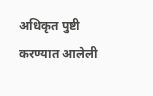अधिकृत पुष्टी करण्यात आलेली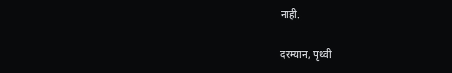नाही.

दरम्यान, पृथ्वी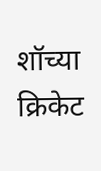शॉच्या क्रिकेट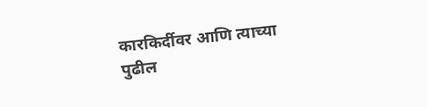कारकिर्दीवर आणि त्याच्या पुढील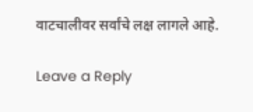वाटचालीवर सर्वांचे लक्ष लागले आहे.

Leave a Reply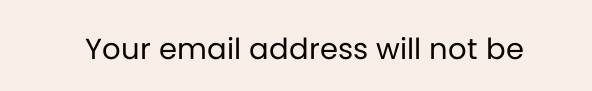Your email address will not be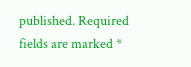published. Required fields are marked *